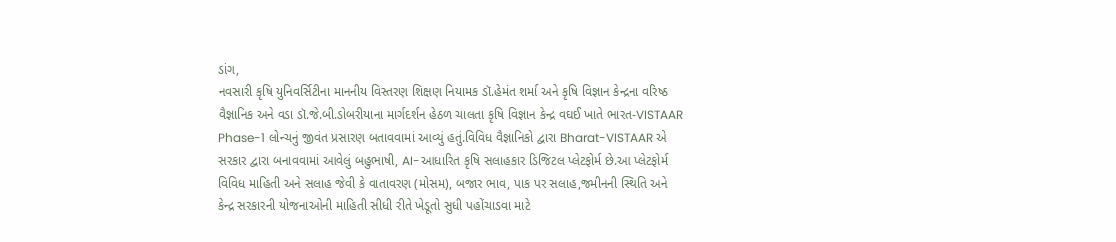ડાંગ,
નવસારી કૃષિ યુનિવર્સિટીના માનનીય વિસ્તરણ શિક્ષણ નિયામક ડૉ.હેમંત શર્મા અને કૃષિ વિજ્ઞાન કેન્દ્રના વરિષ્ઠ વૈજ્ઞાનિક અને વડા ડૉ.જે.બી.ડોબરીયાના માર્ગદર્શન હેઠળ ચાલતા કૃષિ વિજ્ઞાન કેન્દ્ર વઘઈ ખાતે ભારત-VISTAAR Phase-1 લોન્ચનું જીવંત પ્રસારણ બતાવવામાં આવ્યું હતું.વિવિધ વૈજ્ઞાનિકો દ્વારા Bharat-VISTAAR એ સરકાર દ્વારા બનાવવામાં આવેલું બહુભાષી, AI-આધારિત કૃષિ સલાહકાર ડિજિટલ પ્લેટફોર્મ છે.આ પ્લેટફોર્મ વિવિધ માહિતી અને સલાહ જેવી કે વાતાવરણ (મોસમ), બજાર ભાવ, પાક પર સલાહ,જમીનની સ્થિતિ અને કેન્દ્ર સરકારની યોજનાઓની માહિતી સીધી રીતે ખેડૂતો સુધી પહોંચાડવા માટે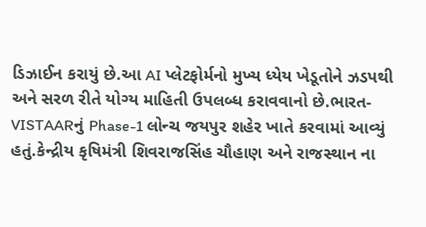ડિઝાઈન કરાયું છે.આ AI પ્લેટફોર્મનો મુખ્ય ધ્યેય ખેડૂતોને ઝડપથી અને સરળ રીતે યોગ્ય માહિતી ઉપલબ્ધ કરાવવાનો છે.ભારત-VISTAARનું Phase-1 લોન્ચ જયપુર શહેર ખાતે કરવામાં આવ્યું હતું.કેન્દ્રીય કૃષિમંત્રી શિવરાજસિંહ ચૌહાણ અને રાજસ્થાન ના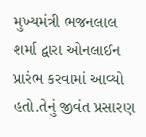મુખ્યમંત્રી ભજનલાલ શર્મા દ્વારા ઓનલાઈન પ્રારંભ કરવામાં આવ્યો હતો.તેનું જીવંત પ્રસારણ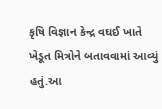કૃષિ વિજ્ઞાન કેન્દ્ર વઘઈ ખાતે ખેડૂત મિત્રોને બતાવવામાં આવ્યું હતું.આ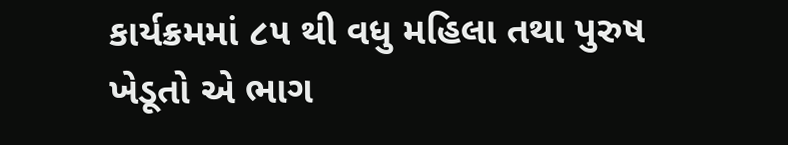કાર્યક્રમમાં ૮૫ થી વધુ મહિલા તથા પુરુષ ખેડૂતો એ ભાગ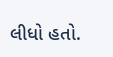લીધો હતો.